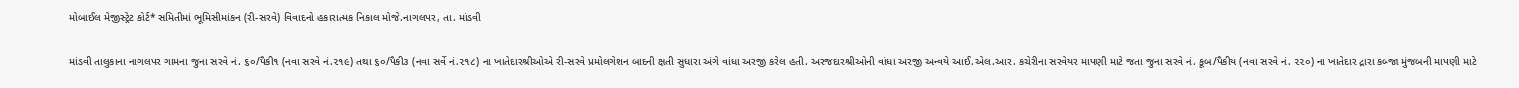મોબાઈલ મેજીસ્ટ્રેટ કોર્ટ* સમિતીમાં ભૂમિસીમાંકન (રી-સરવે) વિવાદનો હકારાત્મક નિકાલ મોજે.નાગલપર, તા. માંડવી

માંડવી તાલુકાના નાગલપર ગામના જુના સરવે નં. ૬૦/પૈકી૧ (નવા સરવે નં.૨૧૯) તથા ૬૦/પૈકી૩ (નવા સર્વે નં.૨૧૮) ના ખાતેદારશ્રીઓએ રી-સરવે પ્રમોલગેશન બાદની ક્ષતી સુધારા અંગે વાંધા અરજી કરેલ હતી. અરજદારશ્રીઓની વાંધા અરજી અન્વયે આઈ.એલ.આર. કચેરીના સરવેયર માપણી માટે જતા જુના સરવે નં. કૂબ/પૈકીય (નવા સરવે નં. ૨૨૦) ના ખાતેદાર દ્રારા કબ્જા મુંજબની માપણી માટે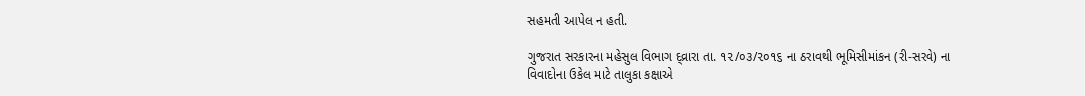સહમતી આપેલ ન હતી.

ગુજરાત સરકારના મહેસુલ વિભાગ દ્વ્રારા તા. ૧૨/૦૩/૨૦૧૬ ના ઠરાવથી ભૂમિસીમાંકન (રી-સરવે) ના વિવાદોના ઉકેલ માટે તાલુકા કક્ષાએ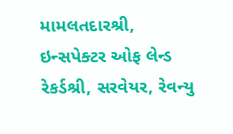મામલતદારશ્રી, ઇન્સપેક્ટર ઓફ લેન્ડ રેકર્ડશ્રી, સરવેયર, રેવન્યુ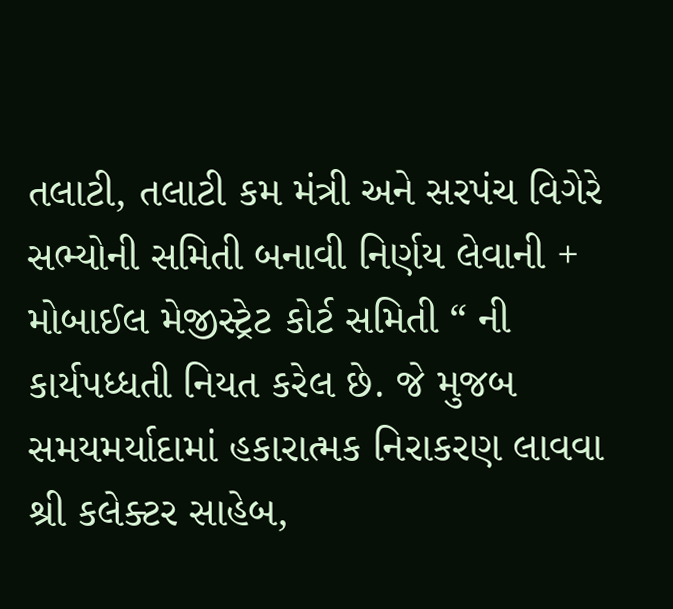તલાટી, તલાટી કમ મંત્રી અને સરપંચ વિગેરે સભ્યોની સમિતી બનાવી નિર્ણય લેવાની + મોબાઈલ મેજીસ્ટ્રેટ કોર્ટ સમિતી “ ની કાર્યપધ્ધતી નિયત કરેલ છે. જે મુજબ સમયમર્યાદામાં હકારાત્મક નિરાકરણ લાવવા શ્રી કલેક્ટર સાહેબ,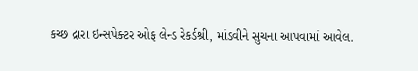કચ્છ દ્રારા ઇન્સપેક્ટર ઓફ લેન્ડ રેકર્ડશ્રી, માંડવીને સુચના આપવામાં આવેલ.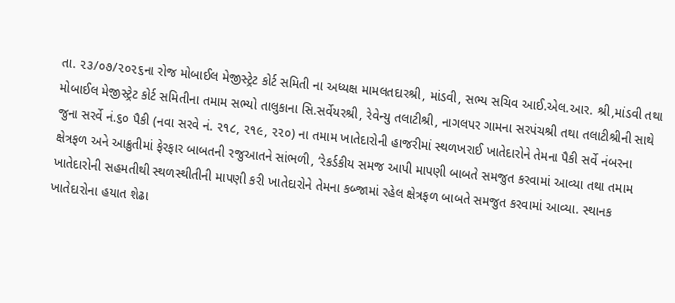તા. ૨૩/૦૭/૨૦૨૬ના રોજ મોબાઈલ મેજીસ્ટ્રેટ કોર્ટ સમિતી ના અધ્યક્ષ મામલતદારશ્રી, માંડવી, સભ્ય સચિવ આઈ.એલ.આર. શ્રી,માંડવી તથા મોબાઈલ મેજીસ્ટ્રેટ કોર્ટ સમિતીના તમામ સભ્યો તાલુકાના સિ.સર્વેયરશ્રી, રેવેન્યુ તલાટીશ્રી, નાગલપર ગામના સરપંચશ્રી તથા તલાટીશ્રીની સાથે જુના સરર્વે નં.૬૦ પૈકી (નવા સરવે નં. ૨૧૮, ૨૧૯, ૨૨૦) ના તમામ ખાતેદારોની હાજરીમાં સ્થળખરાઈ ખાતેદારોને તેમના પૈકી સર્વે નંબરના ક્ષેત્રફળ અને આક્રુતીમાં ફેરફાર બાબતની રજુઆતને સાંભળી, ‘રેકર્ડકીય સમજ આપી માપણી બાબતે સમજુત કરવામાં આવ્યા તથા તમામ ખાતેદારોની સહમતીથી સ્થળસ્થીતીની માપણી કરી ખાતેદારોને તેમના કબ્જામાં રહેલ ક્ષેત્રફળ બાબતે સમજુત કરવામાં આવ્યા. સ્થાનક ખાતેદારોના હયાત શેઢા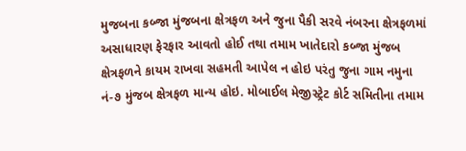મુજબના કબ્જા મુંજબના ક્ષેત્રફળ અને જુના પૈકી સરવે નંબરના ક્ષેત્રફળમાં અસાધારણ ફેરફાર આવતો હોઈ તથા તમામ ખાતેદારો કબ્જા મુંજબ ક્ષેત્રફળને કાયમ રાખવા સહમતી આપેલ ન હોઇ પરંતુ જુના ગામ નમુના નં-૭ મુંજબ ક્ષેત્રફળ માન્ય હોઇ. મોબાઈલ મેજીસ્ટ્રેટ કોર્ટ સમિતીના તમામ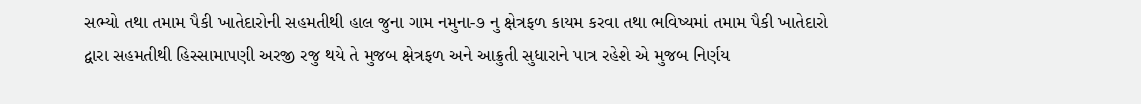સભ્યો તથા તમામ પૈકી ખાતેદારોની સહમતીથી હાલ જુના ગામ નમુના-૭ નુ ક્ષેત્રફળ કાયમ કરવા તથા ભવિષ્યમાં તમામ પૈકી ખાતેદારો દ્વારા સહમતીથી હિસ્સામાપણી અરજી રજુ થયે તે મુજબ ક્ષેત્રફળ અને આક્રુતી સુધારાને પાત્ર રહેશે એ મુજબ નિર્ણય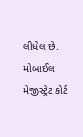લીધેલ છે. મોબાઈલ મેજીસ્ટ્રેટ કોર્ટ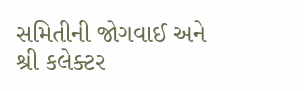સમિતીની જોગવાઈ અને શ્રી કલેક્ટર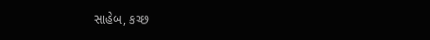સાહેબ, કચ્છ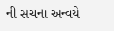ની સચના અન્વયે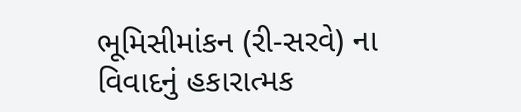ભૂમિસીમાંકન (રી-સરવે) ના વિવાદનું હકારાત્મક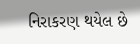નિરાકરણ થયેલ છે